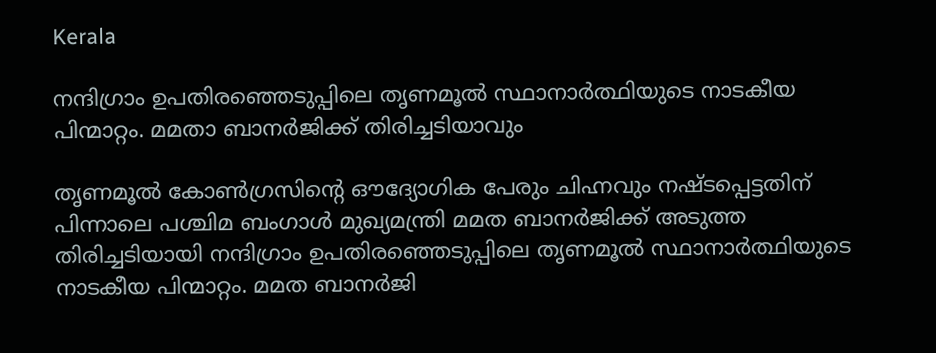Kerala

നന്ദിഗ്രാം ഉപതിരഞ്ഞെടുപ്പിലെ തൃണമൂൽ സ്ഥാനാർത്ഥിയുടെ നാടകീയ പിന്മാറ്റം. മമതാ ബാനർജിക്ക്‌ തിരിച്ചടിയാവും

തൃണമൂൽ കോൺഗ്രസിന്റെ ഔദ്യോഗിക പേരും ചിഹ്നവും നഷ്ടപ്പെട്ടതിന് പിന്നാലെ പശ്ചിമ ബംഗാൾ മുഖ്യമന്ത്രി മമത ബാനർജിക്ക് അടുത്ത തിരിച്ചടിയായി നന്ദിഗ്രാം ഉപതിരഞ്ഞെടുപ്പിലെ തൃണമൂൽ സ്ഥാനാർത്ഥിയുടെ നാടകീയ പിന്മാറ്റം. മമത ബാനർജി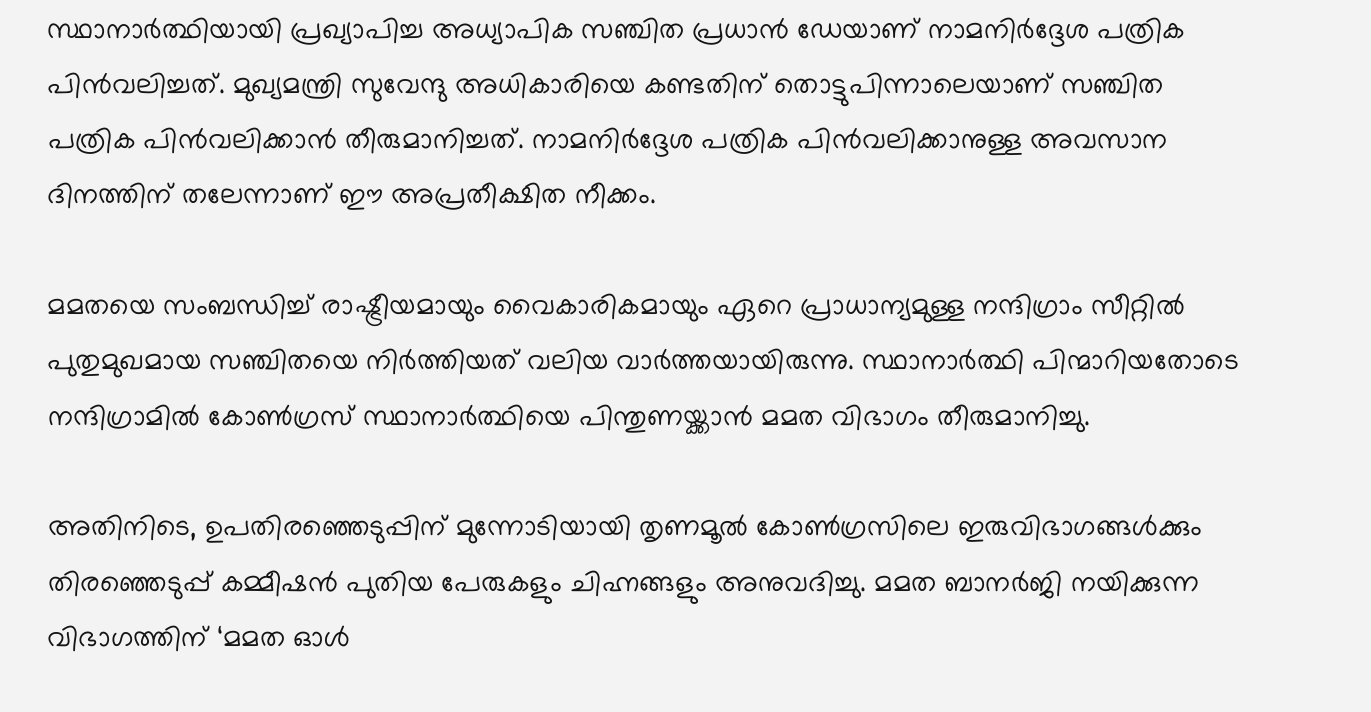സ്ഥാനാർത്ഥിയായി പ്രഖ്യാപിച്ച അധ്യാപിക സഞ്ചിത പ്രധാൻ ഡേയാണ് നാമനിർദ്ദേശ പത്രിക പിൻവലിച്ചത്. മുഖ്യമന്ത്രി സുവേന്ദു അധികാരിയെ കണ്ടതിന് തൊട്ടുപിന്നാലെയാണ് സഞ്ചിത പത്രിക പിൻവലിക്കാൻ തീരുമാനിച്ചത്. നാമനിർദ്ദേശ പത്രിക പിൻവലിക്കാനുള്ള അവസാന ദിനത്തിന് തലേന്നാണ് ഈ അപ്രതീക്ഷിത നീക്കം.

മമതയെ സംബന്ധിച്ച് രാഷ്ട്രീയമായും വൈകാരികമായും ഏറെ പ്രാധാന്യമുള്ള നന്ദിഗ്രാം സീറ്റിൽ പുതുമുഖമായ സഞ്ചിതയെ നിർത്തിയത് വലിയ വാർത്തയായിരുന്നു. സ്ഥാനാർത്ഥി പിന്മാറിയതോടെ നന്ദിഗ്രാമിൽ കോൺഗ്രസ് സ്ഥാനാർത്ഥിയെ പിന്തുണയ്ക്കാൻ മമത വിഭാഗം തീരുമാനിച്ചു.

അതിനിടെ, ഉപതിരഞ്ഞെടുപ്പിന് മുന്നോടിയായി തൃണമൂൽ കോൺഗ്രസിലെ ഇരുവിഭാഗങ്ങൾക്കും തിരഞ്ഞെടുപ്പ് കമ്മീഷൻ പുതിയ പേരുകളും ചിഹ്നങ്ങളും അനുവദിച്ചു. മമത ബാനർജി നയിക്കുന്ന വിഭാഗത്തിന് ‘മമത ഓൾ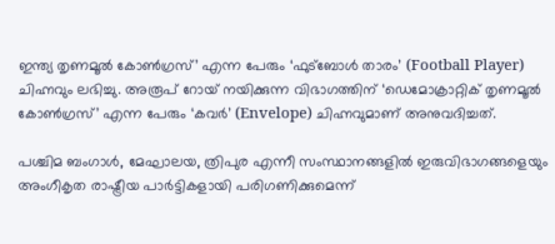ഇന്ത്യ തൃണമൂൽ കോൺഗ്രസ്’ എന്ന പേരും ‘ഫുട്ബോൾ താരം’ (Football Player) ചിഹ്നവും ലഭിച്ചു. അരൂപ് റോയ് നയിക്കുന്ന വിഭാഗത്തിന് ‘ഡെമോക്രാറ്റിക് തൃണമൂൽ കോൺഗ്രസ്’ എന്ന പേരും ‘കവർ’ (Envelope) ചിഹ്നവുമാണ് അനുവദിച്ചത്.

പശ്ചിമ ബംഗാൾ, മേഘാലയ, ത്രിപുര എന്നീ സംസ്ഥാനങ്ങളിൽ ഇരുവിഭാഗങ്ങളെയും അംഗീകൃത രാഷ്ട്രീയ പാർട്ടികളായി പരിഗണിക്കുമെന്ന്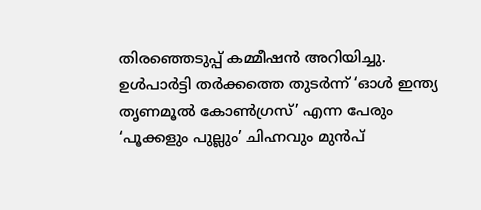തിരഞ്ഞെടുപ്പ് കമ്മീഷൻ അറിയിച്ചു. ഉൾപാർട്ടി തർക്കത്തെ തുടർന്ന് ‘ഓൾ ഇന്ത്യ തൃണമൂൽ കോൺഗ്രസ്’ എന്ന പേരും ‘പൂക്കളും പുല്ലും’ ചിഹ്നവും മുൻപ്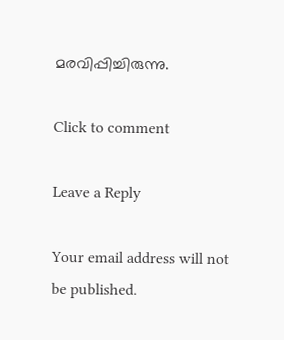മരവിപ്പിച്ചിരുന്നു.

Click to comment

Leave a Reply

Your email address will not be published.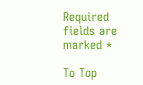Required fields are marked *

To Top